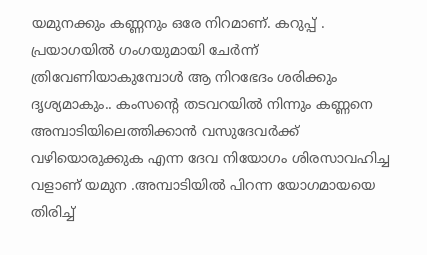യമുനക്കും കണ്ണനും ഒരേ നിറമാണ്. കറുപ്പ് . പ്രയാഗയിൽ ഗംഗയുമായി ചേർന്ന് ത്രിവേണിയാകുമ്പോൾ ആ നിറഭേദം ശരിക്കും ദൃശ്യമാകും.. കംസന്റെ തടവറയിൽ നിന്നും കണ്ണനെ അമ്പാടിയിലെത്തിക്കാൻ വസുദേവർക്ക് വഴിയൊരുക്കുക എന്ന ദേവ നിയോഗം ശിരസാവഹിച്ച വളാണ് യമുന .അമ്പാടിയിൽ പിറന്ന യോഗമായയെ തിരിച്ച്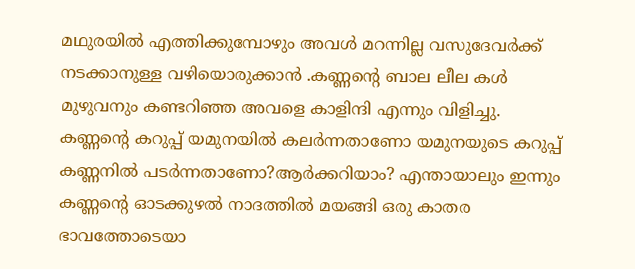മഥുരയിൽ എത്തിക്കുമ്പോഴും അവൾ മറന്നില്ല വസുദേവർക്ക് നടക്കാനുള്ള വഴിയൊരുക്കാൻ .കണ്ണന്റെ ബാല ലീല കൾ മുഴുവനും കണ്ടറിഞ്ഞ അവളെ കാളിന്ദി എന്നും വിളിച്ചു. കണ്ണന്റെ കറുപ്പ് യമുനയിൽ കലർന്നതാണോ യമുനയുടെ കറുപ്പ് കണ്ണനിൽ പടർന്നതാണോ?ആർക്കറിയാം? എന്തായാലും ഇന്നും കണ്ണന്റെ ഓടക്കുഴൽ നാദത്തിൽ മയങ്ങി ഒരു കാതര ഭാവത്തോടെയാ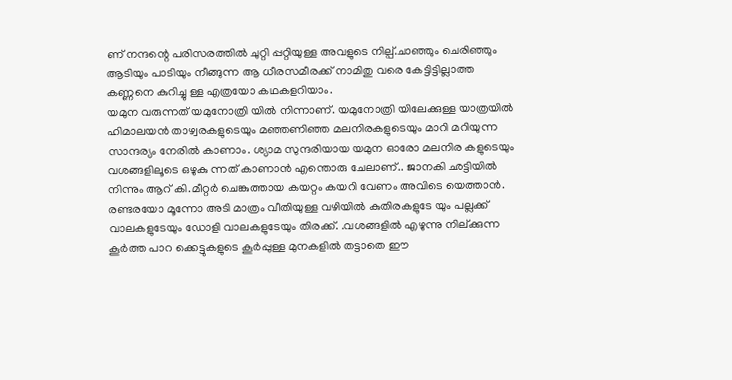ണ് നന്ദന്റെ പരിസരത്തിൽ ചുറ്റി പ്പറ്റിയുള്ള അവളുടെ നില്പ്.ചാഞ്ഞും ചെരിഞ്ഞും ആടിയും പാടിയും നീങ്ങുന്ന ആ ധീരസമീരക്ക് നാമിതു വരെ കേട്ടിട്ടില്ലാത്ത കണ്ണനെ കുറിച്ചു ള്ള എത്രയോ കഥകളറിയാം.
യമുന വരുന്നത് യമുനോത്രി യിൽ നിന്നാണ്. യമുനോത്രി യിലേക്കുള്ള യാത്രയിൽ ഹിമാലയൻ താഴ്വരകളുടെയും മഞ്ഞണിഞ്ഞ മലനിരകളുടെയും മാറി മറിയുന്ന സാന്ദര്യം നേരിൽ കാണാം. ശ്യാമ സുന്ദരിയായ യമുന ഓരോ മലനിര കളുടെയും വശങ്ങളിലൂടെ ഒഴുകു ന്നത് കാണാൻ എന്തൊരു ചേലാണ്.. ജാനകി ഛട്ടിയിൽ നിന്നും ആറ് കി.മീറ്റർ ചെങ്കുത്തായ കയറ്റം കയറി വേണം അവിടെ യെത്താൻ. രണ്ടരയോ മൂന്നോ അടി മാത്രം വീതിയുള്ള വഴിയിൽ കുതിരകളുടേ യും പല്ലക്ക് വാലകളുടേയും ഡോളി വാലകളുടേയും തിരക്ക്. .വശങ്ങളിൽ എഴുന്നു നില്ക്കുന്ന കൂർത്ത പാറ ക്കെട്ടുകളുടെ കൂർപ്പുള്ള മുനകളിൽ തട്ടാതെ ഈ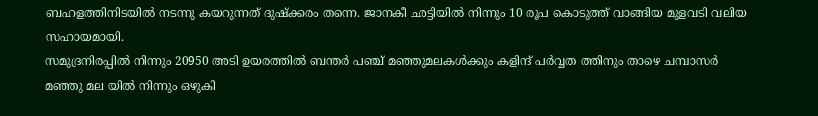ബഹളത്തിനിടയിൽ നടന്നു കയറുന്നത് ദുഷ്ക്കരം തന്നെ. ജാനകീ ഛട്ടിയിൽ നിന്നും 10 രൂപ കൊടുത്ത് വാങ്ങിയ മുളവടി വലിയ സഹായമായി.
സമുദ്രനിരപ്പിൽ നിന്നും 20950 അടി ഉയരത്തിൽ ബന്തർ പഞ്ച് മഞ്ഞുമലകൾക്കും കളിന്ദ് പർവ്വത ത്തിനും താഴെ ചമ്പാസർ മഞ്ഞു മല യിൽ നിന്നും ഒഴുകി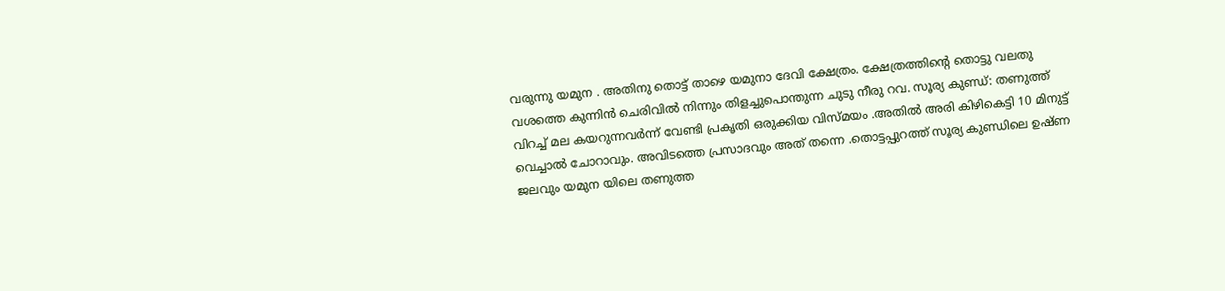വരുന്നു യമുന . അതിനു തൊട്ട് താഴെ യമുനാ ദേവി ക്ഷേത്രം. ക്ഷേത്രത്തിന്റെ തൊട്ടു വലതു വശത്തെ കുന്നിൻ ചെരിവിൽ നിന്നും തിളച്ചുപൊന്തുന്ന ചുടു നീരു റവ. സൂര്യ കുണ്ഡ്: തണുത്ത് വിറച്ച് മല കയറുന്നവർന്ന് വേണ്ടി പ്രകൃതി ഒരുക്കിയ വിസ്മയം .അതിൽ അരി കിഴികെട്ടി 10 മിനുട്ട് വെച്ചാൽ ചോറാവും. അവിടത്തെ പ്രസാദവും അത് തന്നെ .തൊട്ടപ്പുറത്ത് സൂര്യ കുണ്ഡിലെ ഉഷ്ണ ജലവും യമുന യിലെ തണുത്ത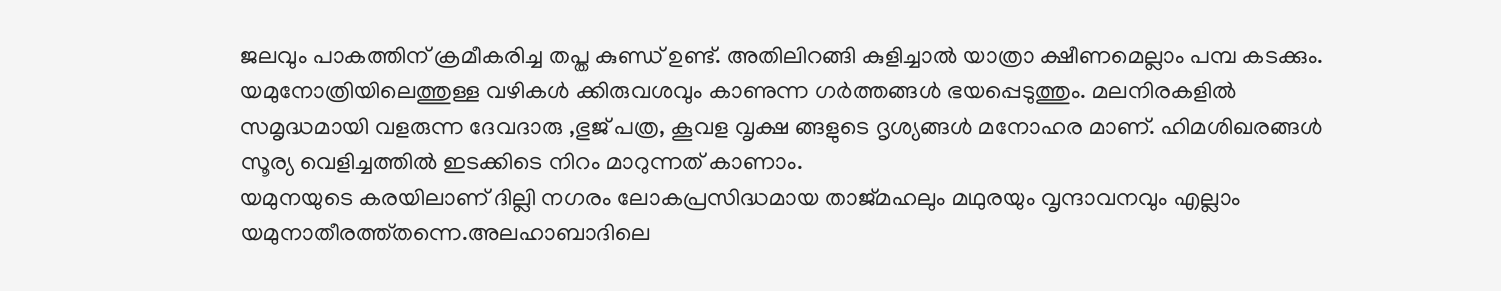ജലവും പാകത്തിന് ക്രമീകരിച്ച തപ്ത കുണ്ഡ് ഉണ്ട്. അതിലിറങ്ങി കുളിച്ചാൽ യാത്രാ ക്ഷീണമെല്ലാം പമ്പ കടക്കും. യമുനോത്രിയിലെത്തുള്ള വഴികൾ ക്കിരുവശവും കാണുന്ന ഗർത്തങ്ങൾ ഭയപ്പെടുത്തും. മലനിരകളിൽ സമൃദ്ധമായി വളരുന്ന ദേവദാരു ,ഭുജ് പത്ര, കൂവള വൃക്ഷ ങ്ങളുടെ ദൃശ്യങ്ങൾ മനോഹര മാണ്. ഹിമശിഖരങ്ങൾ സൂര്യ വെളിച്ചത്തിൽ ഇടക്കിടെ നിറം മാറുന്നത് കാണാം.
യമുനയുടെ കരയിലാണ് ദില്ലി നഗരം ലോകപ്രസിദ്ധമായ താജ്മഹലും മഥുരയും വൃന്ദാവനവും എല്ലാം യമുനാതീരത്ത്തന്നെ.അലഹാബാദിലെ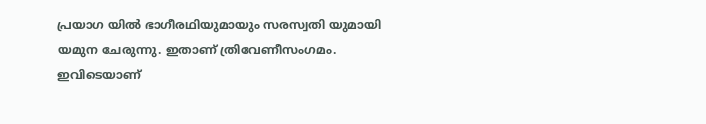പ്രയാഗ യിൽ ഭാഗീരഥിയുമായും സരസ്വതി യുമായി യമുന ചേരുന്നു. ഇതാണ് ത്രിവേണീസംഗമം. ഇവിടെയാണ്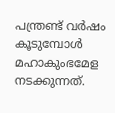പന്ത്രണ്ട് വർഷം കൂടുമ്പോൾ മഹാകുംഭമേള നടക്കുന്നത്.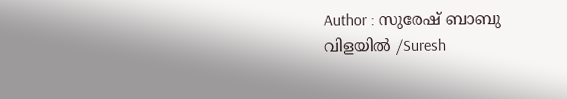Author : സുരേഷ് ബാബു വിളയിൽ /Suresh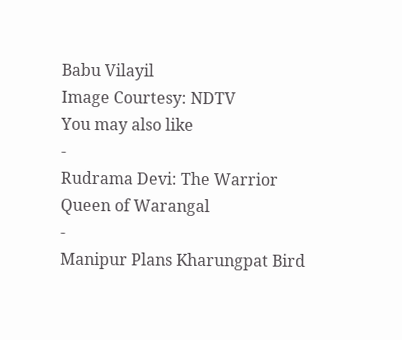Babu Vilayil
Image Courtesy: NDTV
You may also like
-
Rudrama Devi: The Warrior Queen of Warangal
-
Manipur Plans Kharungpat Bird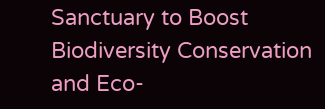Sanctuary to Boost Biodiversity Conservation and Eco-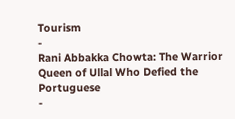Tourism
-
Rani Abbakka Chowta: The Warrior Queen of Ullal Who Defied the Portuguese
-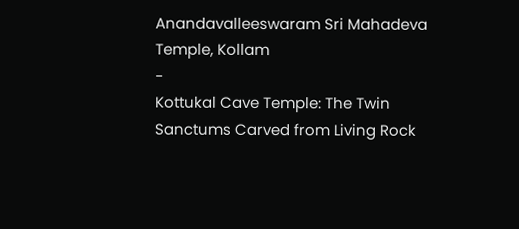Anandavalleeswaram Sri Mahadeva Temple, Kollam
-
Kottukal Cave Temple: The Twin Sanctums Carved from Living Rock